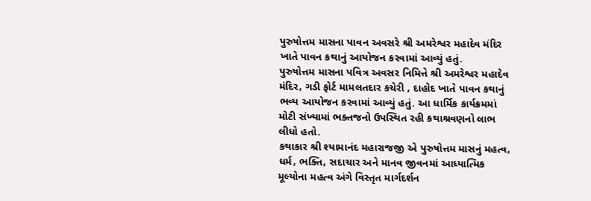પુરુષોત્તમ માસના પાવન અવસરે શ્રી અમરેશ્વર મહાદેવ મંદિર ખાતે પાવન કથાનું આયોજન કરવામાં આવ્યું હતું.
પુરુષોત્તમ માસના પવિત્ર અવસર નિમિત્તે શ્રી અમરેશ્વર મહાદેવ મંદિર, ગડી ફોર્ટ મામલતદાર કચેરી , દાહોદ ખાતે પાવન કથાનું ભવ્ય આયોજન કરવામાં આવ્યું હતું. આ ધાર્મિક કાર્યક્રમમાં મોટી સંખ્યામાં ભક્તજનો ઉપસ્થિત રહી કથાશ્રવણનો લાભ લીધો હતો.
કથાકાર શ્રી શ્યામાનંદ મહારાજજી એ પુરુષોત્તમ માસનું મહત્વ, ધર્મ, ભક્તિ, સદાચાર અને માનવ જીવનમાં આધ્યાત્મિક મૂલ્યોના મહત્વ અંગે વિસ્તૃત માર્ગદર્શન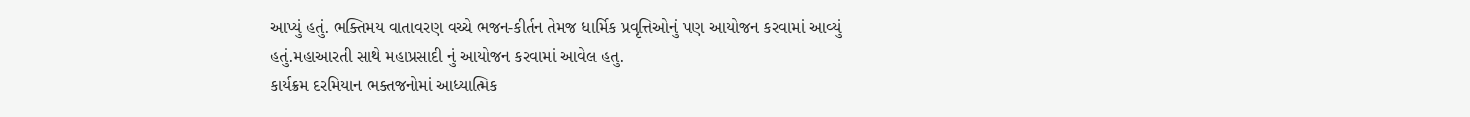આપ્યું હતું. ભક્તિમય વાતાવરણ વચ્ચે ભજન-કીર્તન તેમજ ધાર્મિક પ્રવૃત્તિઓનું પણ આયોજન કરવામાં આવ્યું હતું.મહાઆરતી સાથે મહાપ્રસાદી નું આયોજન કરવામાં આવેલ હતુ.
કાર્યક્રમ દરમિયાન ભક્તજનોમાં આધ્યાત્મિક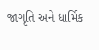જાગૃતિ અને ધાર્મિક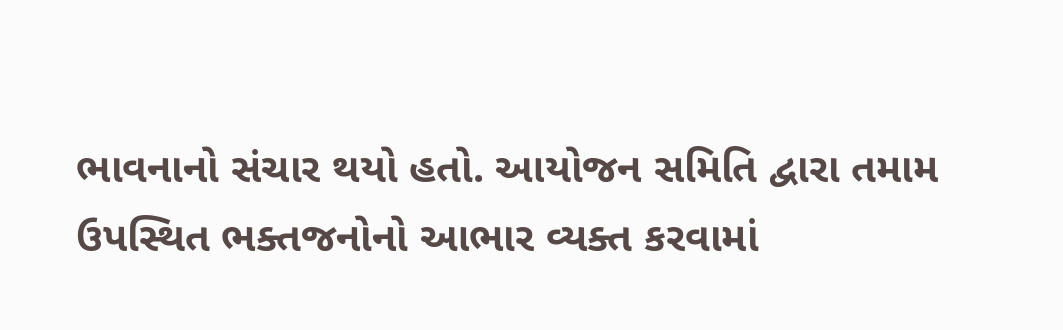ભાવનાનો સંચાર થયો હતો. આયોજન સમિતિ દ્વારા તમામ ઉપસ્થિત ભક્તજનોનો આભાર વ્યક્ત કરવામાં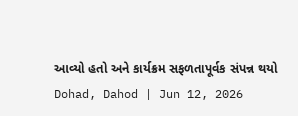આવ્યો હતો અને કાર્યક્રમ સફળતાપૂર્વક સંપન્ન થયો
Dohad, Dahod | Jun 12, 2026